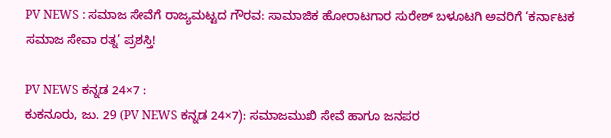PV NEWS : ಸಮಾಜ ಸೇವೆಗೆ ರಾಜ್ಯಮಟ್ಟದ ಗೌರವ: ಸಾಮಾಜಿಕ ಹೋರಾಟಗಾರ ಸುರೇಶ್ ಬಳೂಟಗಿ ಅವರಿಗೆ ‘ಕರ್ನಾಟಕ ಸಮಾಜ ಸೇವಾ ರತ್ನ’ ಪ್ರಶಸ್ತಿ!

PV NEWS ಕನ್ನಡ 24×7 :
ಕುಕನೂರು, ಜು. 29 (PV NEWS ಕನ್ನಡ 24×7): ಸಮಾಜಮುಖಿ ಸೇವೆ ಹಾಗೂ ಜನಪರ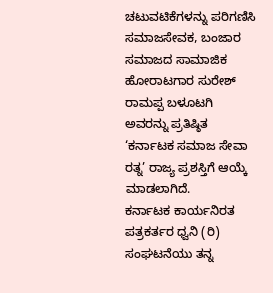ಚಟುವಟಿಕೆಗಳನ್ನು ಪರಿಗಣಿಸಿ ಸಮಾಜಸೇವಕ, ಬಂಜಾರ ಸಮಾಜದ ಸಾಮಾಜಿಕ ಹೋರಾಟಗಾರ ಸುರೇಶ್ ರಾಮಪ್ಪ ಬಳೂಟಗಿ ಅವರನ್ನು ಪ್ರತಿಷ್ಠಿತ ‘ಕರ್ನಾಟಕ ಸಮಾಜ ಸೇವಾ ರತ್ನ’ ರಾಜ್ಯ ಪ್ರಶಸ್ತಿಗೆ ಆಯ್ಕೆ ಮಾಡಲಾಗಿದೆ.
ಕರ್ನಾಟಕ ಕಾರ್ಯನಿರತ ಪತ್ರಕರ್ತರ ಧ್ವನಿ (ರಿ) ಸಂಘಟನೆಯು ತನ್ನ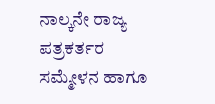ನಾಲ್ಕನೇ ರಾಜ್ಯ ಪತ್ರಕರ್ತರ ಸಮ್ಮೇಳನ ಹಾಗೂ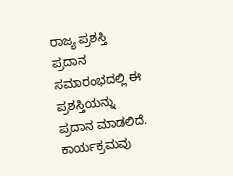ರಾಜ್ಯ ಪ್ರಶಸ್ತಿ ಪ್ರದಾನ ಸಮಾರಂಭದಲ್ಲಿ ಈ ಪ್ರಶಸ್ತಿಯನ್ನು ಪ್ರದಾನ ಮಾಡಲಿದೆ. ಕಾರ್ಯಕ್ರಮವು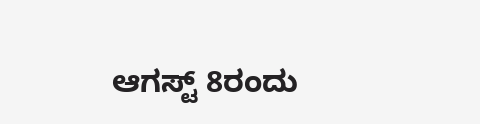ಆಗಸ್ಟ್ 8ರಂದು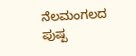ನೆಲಮಂಗಲದ ಪುಷ್ಪ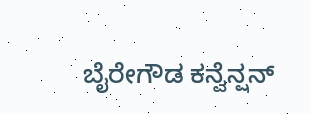ಬೈರೇಗೌಡ ಕನ್ವೆನ್ಷನ್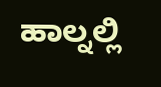ಹಾಲ್ನಲ್ಲಿ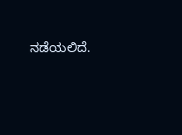ನಡೆಯಲಿದೆ.